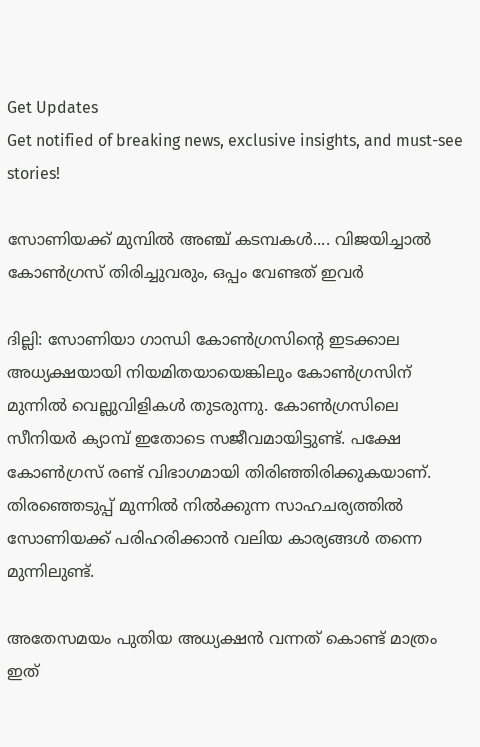Get Updates
Get notified of breaking news, exclusive insights, and must-see stories!

സോണിയക്ക് മുമ്പില്‍ അഞ്ച് കടമ്പകള്‍.... വിജയിച്ചാല്‍ കോണ്‍ഗ്രസ് തിരിച്ചുവരും, ഒപ്പം വേണ്ടത് ഇവര്‍

ദില്ലി: സോണിയാ ഗാന്ധി കോണ്‍ഗ്രസിന്റെ ഇടക്കാല അധ്യക്ഷയായി നിയമിതയായെങ്കിലും കോണ്‍ഗ്രസിന് മുന്നില്‍ വെല്ലുവിളികള്‍ തുടരുന്നു. കോണ്‍ഗ്രസിലെ സീനിയര്‍ ക്യാമ്പ് ഇതോടെ സജീവമായിട്ടുണ്ട്. പക്ഷേ കോണ്‍ഗ്രസ് രണ്ട് വിഭാഗമായി തിരിഞ്ഞിരിക്കുകയാണ്. തിരഞ്ഞെടുപ്പ് മുന്നില്‍ നില്‍ക്കുന്ന സാഹചര്യത്തില്‍ സോണിയക്ക് പരിഹരിക്കാന്‍ വലിയ കാര്യങ്ങള്‍ തന്നെ മുന്നിലുണ്ട്.

അതേസമയം പുതിയ അധ്യക്ഷന്‍ വന്നത് കൊണ്ട് മാത്രം ഇത്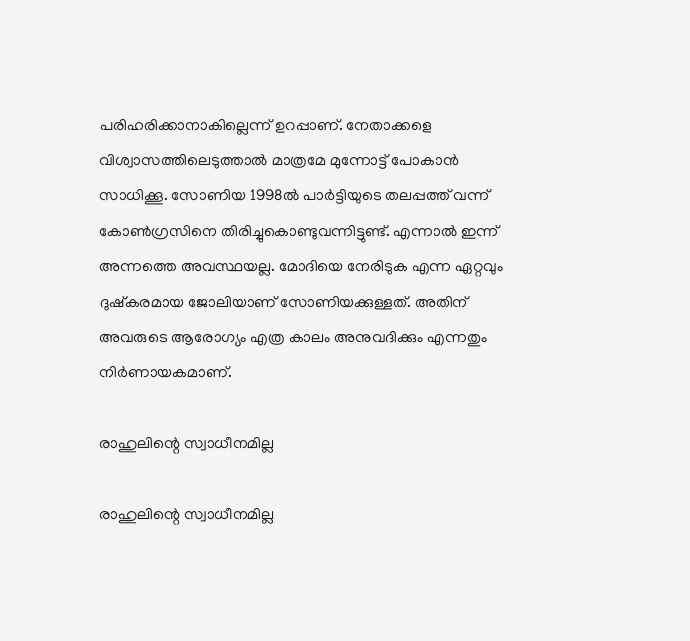പരിഹരിക്കാനാകില്ലെന്ന് ഉറപ്പാണ്. നേതാക്കളെ വിശ്വാസത്തിലെടുത്താല്‍ മാത്രമേ മുന്നോട്ട് പോകാന്‍ സാധിക്കൂ. സോണിയ 1998ല്‍ പാര്‍ട്ടിയുടെ തലപ്പത്ത് വന്ന് കോണ്‍ഗ്രസിനെ തിരിച്ചുകൊണ്ടുവന്നിട്ടുണ്ട്. എന്നാല്‍ ഇന്ന് അന്നത്തെ അവസ്ഥയല്ല. മോദിയെ നേരിടുക എന്ന ഏറ്റവും ദുഷ്‌കരമായ ജോലിയാണ് സോണിയക്കുള്ളത്. അതിന് അവരുടെ ആരോഗ്യം എത്ര കാലം അനുവദിക്കും എന്നതും നിര്‍ണായകമാണ്.

രാഹുലിന്റെ സ്വാധീനമില്ല

രാഹുലിന്റെ സ്വാധീനമില്ല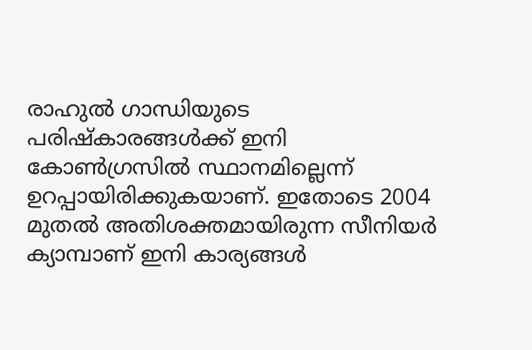രാഹുല്‍ ഗാന്ധിയുടെ പരിഷ്‌കാരങ്ങള്‍ക്ക് ഇനി കോണ്‍ഗ്രസില്‍ സ്ഥാനമില്ലെന്ന് ഉറപ്പായിരിക്കുകയാണ്. ഇതോടെ 2004 മുതല്‍ അതിശക്തമായിരുന്ന സീനിയര്‍ ക്യാമ്പാണ് ഇനി കാര്യങ്ങള്‍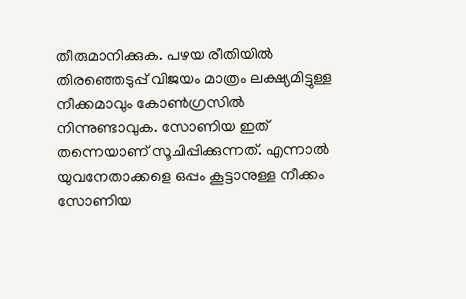തീരുമാനിക്കുക. പഴയ രീതിയില്‍ തിരഞ്ഞെടുപ്പ് വിജയം മാത്രം ലക്ഷ്യമിട്ടുള്ള നീക്കമാവും കോണ്‍ഗ്രസില്‍ നിന്നുണ്ടാവുക. സോണിയ ഇത് തന്നെയാണ് സൂചിപ്പിക്കുന്നത്. എന്നാല്‍ യുവനേതാക്കളെ ഒപ്പം കൂട്ടാനുള്ള നീക്കം സോണിയ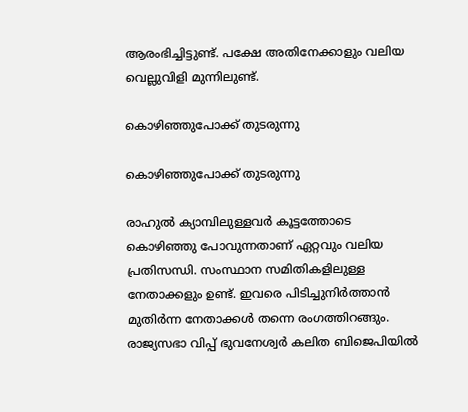ആരംഭിച്ചിട്ടുണ്ട്. പക്ഷേ അതിനേക്കാളും വലിയ വെല്ലുവിളി മുന്നിലുണ്ട്.

കൊഴിഞ്ഞുപോക്ക് തുടരുന്നു

കൊഴിഞ്ഞുപോക്ക് തുടരുന്നു

രാഹുല്‍ ക്യാമ്പിലുള്ളവര്‍ കൂട്ടത്തോടെ കൊഴിഞ്ഞു പോവുന്നതാണ് ഏറ്റവും വലിയ പ്രതിസന്ധി. സംസ്ഥാന സമിതികളിലുള്ള നേതാക്കളും ഉണ്ട്. ഇവരെ പിടിച്ചുനിര്‍ത്താന്‍ മുതിര്‍ന്ന നേതാക്കള്‍ തന്നെ രംഗത്തിറങ്ങും. രാജ്യസഭാ വിപ്പ് ഭുവനേശ്വര്‍ കലിത ബിജെപിയില്‍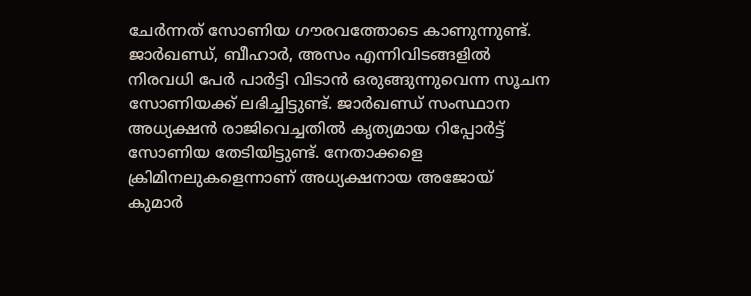ചേര്‍ന്നത് സോണിയ ഗൗരവത്തോടെ കാണുന്നുണ്ട്. ജാര്‍ഖണ്ഡ്, ബീഹാര്‍, അസം എന്നിവിടങ്ങളില്‍ നിരവധി പേര്‍ പാര്‍ട്ടി വിടാന്‍ ഒരുങ്ങുന്നുവെന്ന സൂചന സോണിയക്ക് ലഭിച്ചിട്ടുണ്ട്. ജാര്‍ഖണ്ഡ് സംസ്ഥാന അധ്യക്ഷന്‍ രാജിവെച്ചതില്‍ കൃത്യമായ റിപ്പോര്‍ട്ട് സോണിയ തേടിയിട്ടുണ്ട്. നേതാക്കളെ ക്രിമിനലുകളെന്നാണ് അധ്യക്ഷനായ അജോയ് കുമാര്‍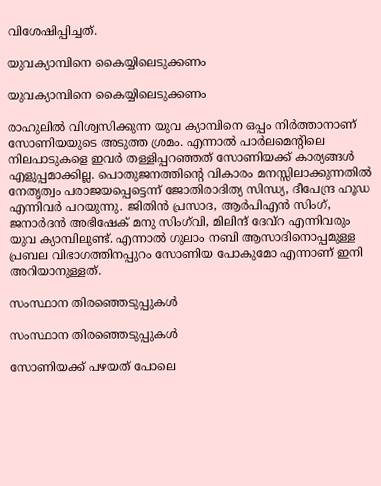വിശേഷിപ്പിച്ചത്.

യുവക്യാമ്പിനെ കൈയ്യിലെടുക്കണം

യുവക്യാമ്പിനെ കൈയ്യിലെടുക്കണം

രാഹുലില്‍ വിശ്വസിക്കുന്ന യുവ ക്യാമ്പിനെ ഒപ്പം നിര്‍ത്താനാണ് സോണിയയുടെ അടുത്ത ശ്രമം. എന്നാല്‍ പാര്‍ലമെന്റിലെ നിലപാടുകളെ ഇവര്‍ തള്ളിപ്പറഞ്ഞത് സോണിയക്ക് കാര്യങ്ങള്‍ എളുപ്പമാക്കില്ല. പൊതുജനത്തിന്റെ വികാരം മനസ്സിലാക്കുന്നതില്‍ നേതൃത്വം പരാജയപ്പെട്ടെന്ന് ജോതിരാദിത്യ സിന്ധ്യ, ദീപേന്ദ്ര ഹൂഡ എന്നിവര്‍ പറയുന്നു. ജിതിന്‍ പ്രസാദ, ആര്‍പിഎന്‍ സിംഗ്, ജനാര്‍ദന്‍ അഭിഷേക് മനു സിംഗ്‌വി, മിലിന്ദ് ദേവ്‌റ എന്നിവരും യുവ ക്യാമ്പിലുണ്ട്. എന്നാല്‍ ഗുലാം നബി ആസാദിനൊപ്പമുള്ള പ്രബല വിഭാഗത്തിനപ്പുറം സോണിയ പോകുമോ എന്നാണ് ഇനി അറിയാനുള്ളത്.

സംസ്ഥാന തിരഞ്ഞെടുപ്പുകള്‍

സംസ്ഥാന തിരഞ്ഞെടുപ്പുകള്‍

സോണിയക്ക് പഴയത് പോലെ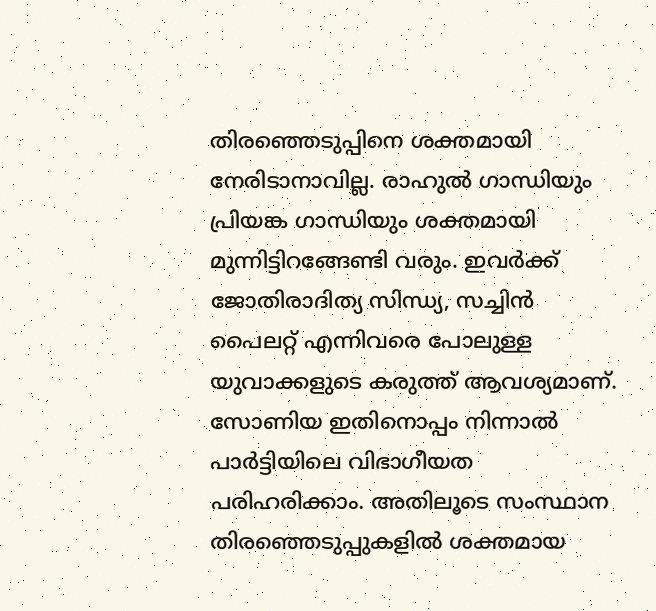തിരഞ്ഞെടുപ്പിനെ ശക്തമായി നേരിടാനാവില്ല. രാഹുല്‍ ഗാന്ധിയും പ്രിയങ്ക ഗാന്ധിയും ശക്തമായി മുന്നിട്ടിറങ്ങേണ്ടി വരും. ഇവര്‍ക്ക് ജോതിരാദിത്യ സിന്ധ്യ, സച്ചിന്‍ പൈലറ്റ് എന്നിവരെ പോലുള്ള യുവാക്കളുടെ കരുത്ത് ആവശ്യമാണ്. സോണിയ ഇതിനൊപ്പം നിന്നാല്‍ പാര്‍ട്ടിയിലെ വിഭാഗീയത പരിഹരിക്കാം. അതിലൂടെ സംസ്ഥാന തിരഞ്ഞെടുപ്പുകളില്‍ ശക്തമായ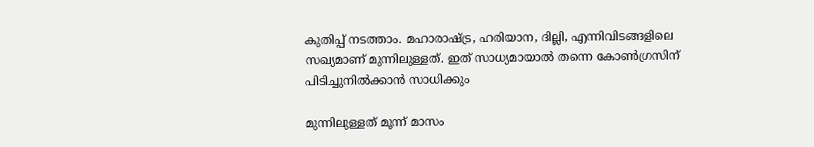കുതിപ്പ് നടത്താം. മഹാരാഷ്ട്ര, ഹരിയാന, ദില്ലി, എന്നിവിടങ്ങളിലെ സഖ്യമാണ് മുന്നിലുള്ളത്. ഇത് സാധ്യമായാല്‍ തന്നെ കോണ്‍ഗ്രസിന് പിടിച്ചുനില്‍ക്കാന്‍ സാധിക്കും

മുന്നിലുള്ളത് മൂന്ന് മാസം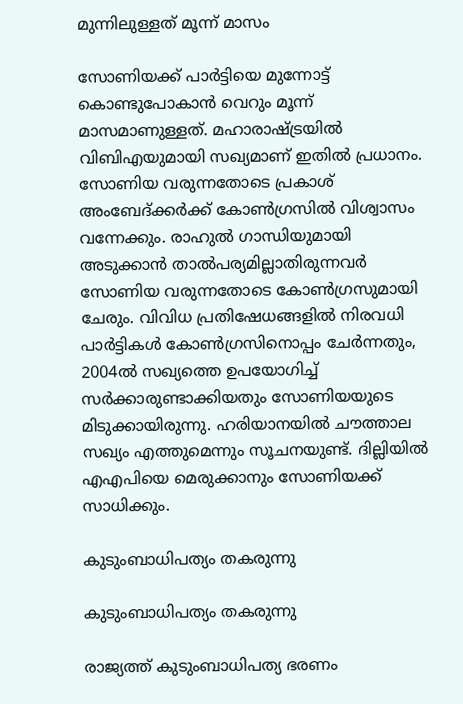മുന്നിലുള്ളത് മൂന്ന് മാസം

സോണിയക്ക് പാര്‍ട്ടിയെ മുന്നോട്ട് കൊണ്ടുപോകാന്‍ വെറും മൂന്ന് മാസമാണുള്ളത്. മഹാരാഷ്ട്രയില്‍ വിബിഎയുമായി സഖ്യമാണ് ഇതില്‍ പ്രധാനം. സോണിയ വരുന്നതോടെ പ്രകാശ് അംബേദ്ക്കര്‍ക്ക് കോണ്‍ഗ്രസില്‍ വിശ്വാസം വന്നേക്കും. രാഹുല്‍ ഗാന്ധിയുമായി അടുക്കാന്‍ താല്‍പര്യമില്ലാതിരുന്നവര്‍ സോണിയ വരുന്നതോടെ കോണ്‍ഗ്രസുമായി ചേരും. വിവിധ പ്രതിഷേധങ്ങളില്‍ നിരവധി പാര്‍ട്ടികള്‍ കോണ്‍ഗ്രസിനൊപ്പം ചേര്‍ന്നതും, 2004ല്‍ സഖ്യത്തെ ഉപയോഗിച്ച് സര്‍ക്കാരുണ്ടാക്കിയതും സോണിയയുടെ മിടുക്കായിരുന്നു. ഹരിയാനയില്‍ ചൗത്താല സഖ്യം എത്തുമെന്നും സൂചനയുണ്ട്. ദില്ലിയില്‍ എഎപിയെ മെരുക്കാനും സോണിയക്ക് സാധിക്കും.

കുടുംബാധിപത്യം തകരുന്നു

കുടുംബാധിപത്യം തകരുന്നു

രാജ്യത്ത് കുടുംബാധിപത്യ ഭരണം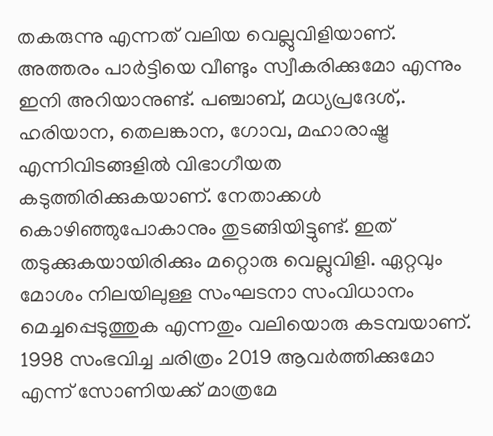തകരുന്നു എന്നത് വലിയ വെല്ലുവിളിയാണ്. അത്തരം പാര്‍ട്ടിയെ വീണ്ടും സ്വീകരിക്കുമോ എന്നും ഇനി അറിയാനുണ്ട്. പഞ്ചാബ്, മധ്യപ്രദേശ്,. ഹരിയാന, തെലങ്കാന, ഗോവ, മഹാരാഷ്ട്ര എന്നിവിടങ്ങളില്‍ വിഭാഗീയത കടുത്തിരിക്കുകയാണ്. നേതാക്കള്‍ കൊഴിഞ്ഞുപോകാനും തുടങ്ങിയിട്ടുണ്ട്. ഇത് തടുക്കുകയായിരിക്കും മറ്റൊരു വെല്ലുവിളി. ഏറ്റവും മോശം നിലയിലുള്ള സംഘടനാ സംവിധാനം മെച്ചപ്പെടുത്തുക എന്നതും വലിയൊരു കടമ്പയാണ്. 1998 സംഭവിച്ച ചരിത്രം 2019 ആവര്‍ത്തിക്കുമോ എന്ന് സോണിയക്ക് മാത്രമേ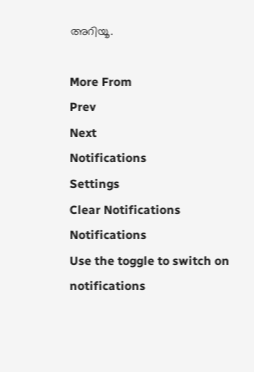അറിയൂ.

More From
Prev
Next
Notifications
Settings
Clear Notifications
Notifications
Use the toggle to switch on notifications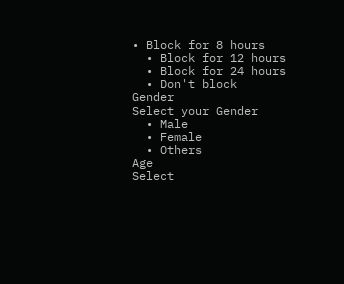• Block for 8 hours
  • Block for 12 hours
  • Block for 24 hours
  • Don't block
Gender
Select your Gender
  • Male
  • Female
  • Others
Age
Select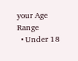your Age Range
  • Under 18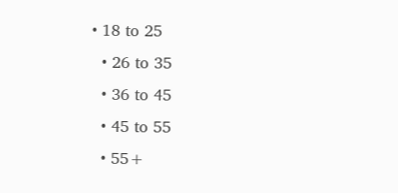• 18 to 25
  • 26 to 35
  • 36 to 45
  • 45 to 55
  • 55+